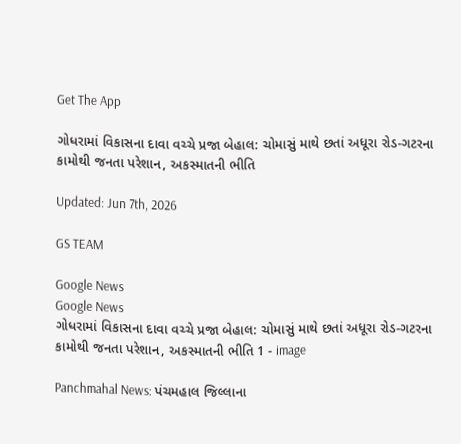Get The App

ગોધરામાં વિકાસના દાવા વચ્ચે પ્રજા બેહાલ: ચોમાસું માથે છતાં અધૂરા રોડ-ગટરના કામોથી જનતા પરેશાન, અકસ્માતની ભીતિ

Updated: Jun 7th, 2026

GS TEAM

Google News
Google News
ગોધરામાં વિકાસના દાવા વચ્ચે પ્રજા બેહાલ: ચોમાસું માથે છતાં અધૂરા રોડ-ગટરના કામોથી જનતા પરેશાન, અકસ્માતની ભીતિ 1 - image

Panchmahal News: પંચમહાલ જિલ્લાના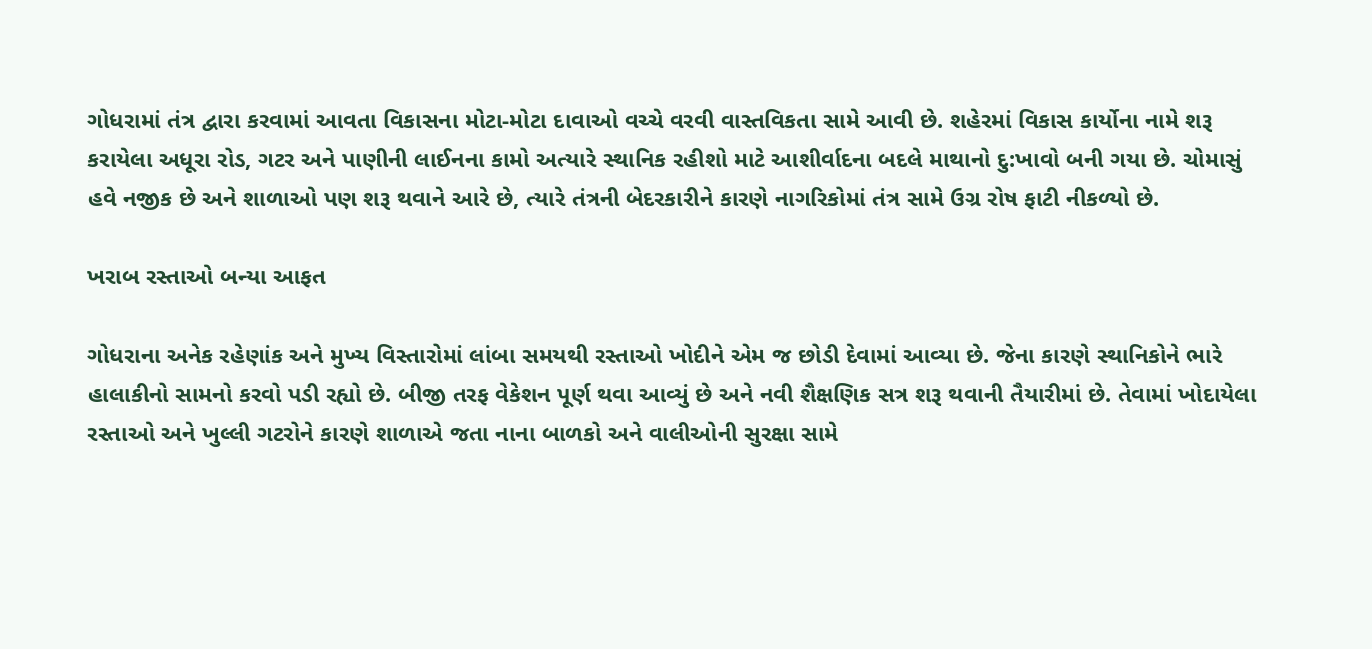ગોધરામાં તંત્ર દ્વારા કરવામાં આવતા વિકાસના મોટા-મોટા દાવાઓ વચ્ચે વરવી વાસ્તવિકતા સામે આવી છે. શહેરમાં વિકાસ કાર્યોના નામે શરૂ કરાયેલા અધૂરા રોડ, ગટર અને પાણીની લાઈનના કામો અત્યારે સ્થાનિક રહીશો માટે આશીર્વાદના બદલે માથાનો દુ:ખાવો બની ગયા છે. ચોમાસું હવે નજીક છે અને શાળાઓ પણ શરૂ થવાને આરે છે, ત્યારે તંત્રની બેદરકારીને કારણે નાગરિકોમાં તંત્ર સામે ઉગ્ર રોષ ફાટી નીકળ્યો છે.

ખરાબ રસ્તાઓ બન્યા આફત

ગોધરાના અનેક રહેણાંક અને મુખ્ય વિસ્તારોમાં લાંબા સમયથી રસ્તાઓ ખોદીને એમ જ છોડી દેવામાં આવ્યા છે. જેના કારણે સ્થાનિકોને ભારે હાલાકીનો સામનો કરવો પડી રહ્યો છે. બીજી તરફ વેકેશન પૂર્ણ થવા આવ્યું છે અને નવી શૈક્ષણિક સત્ર શરૂ થવાની તૈયારીમાં છે. તેવામાં ખોદાયેલા રસ્તાઓ અને ખુલ્લી ગટરોને કારણે શાળાએ જતા નાના બાળકો અને વાલીઓની સુરક્ષા સામે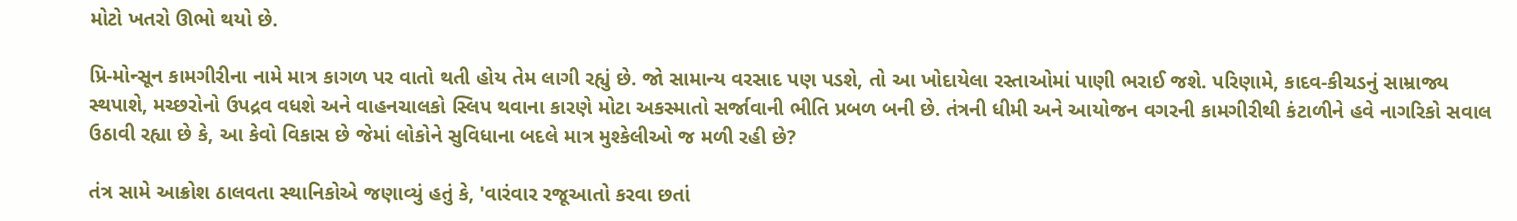મોટો ખતરો ઊભો થયો છે.

પ્રિ-મોન્સૂન કામગીરીના નામે માત્ર કાગળ પર વાતો થતી હોય તેમ લાગી રહ્યું છે. જો સામાન્ય વરસાદ પણ પડશે, તો આ ખોદાયેલા રસ્તાઓમાં પાણી ભરાઈ જશે. પરિણામે, કાદવ-કીચડનું સામ્રાજ્ય સ્થપાશે, મચ્છરોનો ઉપદ્રવ વધશે અને વાહનચાલકો સ્લિપ થવાના કારણે મોટા અકસ્માતો સર્જાવાની ભીતિ પ્રબળ બની છે. તંત્રની ધીમી અને આયોજન વગરની કામગીરીથી કંટાળીને હવે નાગરિકો સવાલ ઉઠાવી રહ્યા છે કે, આ કેવો વિકાસ છે જેમાં લોકોને સુવિધાના બદલે માત્ર મુશ્કેલીઓ જ મળી રહી છે?

તંત્ર સામે આક્રોશ ઠાલવતા સ્થાનિકોએ જણાવ્યું હતું કે, 'વારંવાર રજૂઆતો કરવા છતાં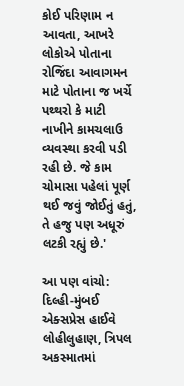કોઈ પરિણામ ન આવતા, આખરે લોકોએ પોતાના રોજિંદા આવાગમન માટે પોતાના જ ખર્ચે પથ્થરો કે માટી નાખીને કામચલાઉ વ્યવસ્થા કરવી પડી રહી છે. જે કામ ચોમાસા પહેલાં પૂર્ણ થઈ જવું જોઈતું હતું, તે હજુ પણ અધૂરું લટકી રહ્યું છે.'

આ પણ વાંચો: દિલ્હી-મુંબઈ એક્સપ્રેસ હાઈવે લોહીલુહાણ, ત્રિપલ અકસ્માતમાં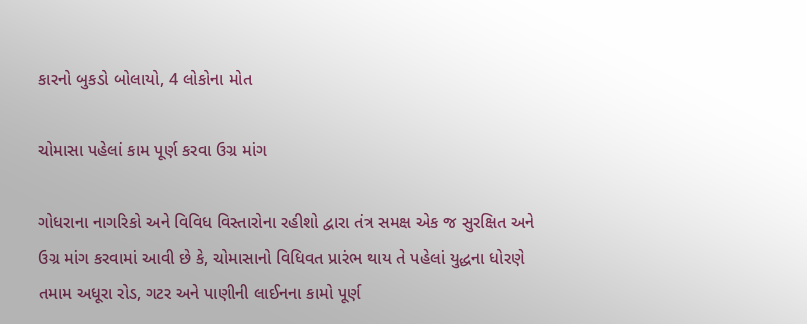કારનો બુકડો બોલાયો, 4 લોકોના મોત

ચોમાસા પહેલાં કામ પૂર્ણ કરવા ઉગ્ર માંગ

ગોધરાના નાગરિકો અને વિવિધ વિસ્તારોના રહીશો દ્વારા તંત્ર સમક્ષ એક જ સુરક્ષિત અને ઉગ્ર માંગ કરવામાં આવી છે કે, ચોમાસાનો વિધિવત પ્રારંભ થાય તે પહેલાં યુદ્ધના ધોરણે તમામ અધૂરા રોડ, ગટર અને પાણીની લાઈનના કામો પૂર્ણ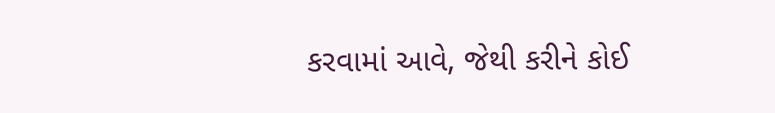કરવામાં આવે, જેથી કરીને કોઈ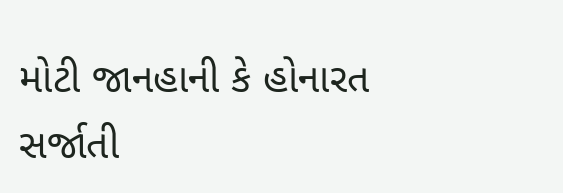મોટી જાનહાની કે હોનારત સર્જાતી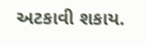અટકાવી શકાય.